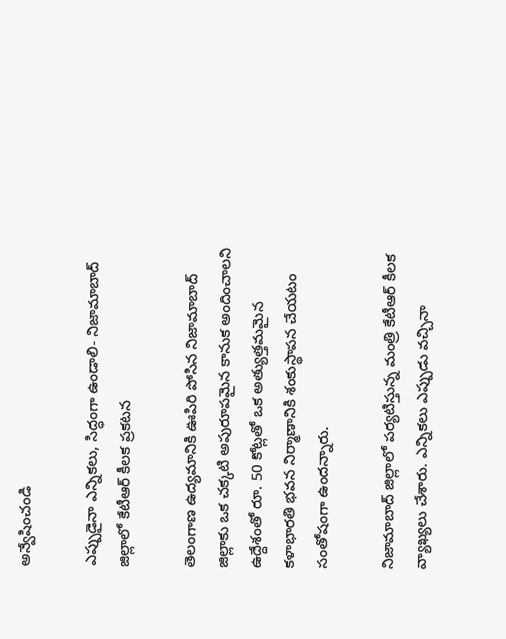అన్వేషించండి

ఎప్పుడైనా ఎన్నికలు, సిద్ధంగా ఉండాలి- నిజామాబాద్ జిల్లాలో కేటీఆర్‌ కీలక ప్రకటన

తెలంగాణ ఉద్యమానికి ఊపిరి పోసిన నిజామాబాద్ జిల్లాకు ఒక చక్కటి అపురూపమైన కానుక అందించాలని ఉద్దేశంతో రూ. 50 కోట్లతో ఒక అత్యుత్తమమైన కళాభారతి భవన నిర్మాణానికి శంకుస్థాపన చేయటం సంతోషంగా ఉందన్నారు.

నిజామాబాద్ జిల్లాలో పర్యటిస్తున్న మంత్రి కేటీఆర్ కీలక వ్యాఖ్యలు చేశారు. ఎన్నికలు ఎప్పుడు వచ్చినా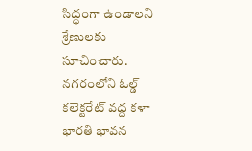సిద్ధంగా ఉండాలని శ్రేణులకు సూచించారు. నగరంలోని ఓల్డ్ కలెక్టరేట్ వద్ద కళా భారతి భావన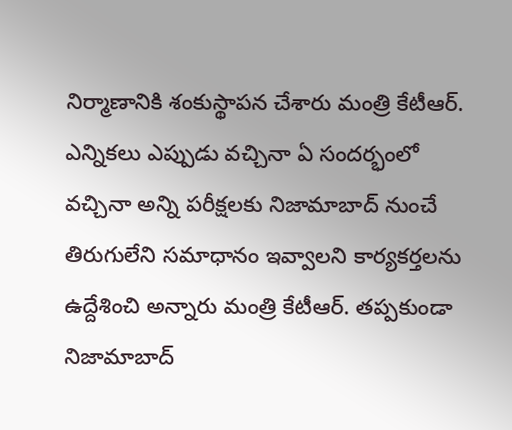నిర్మాణానికి శంకుస్థాపన చేశారు మంత్రి కేటీఆర్. ఎన్నికలు ఎప్పుడు వచ్చినా ఏ సందర్భంలో వచ్చినా అన్ని పరీక్షలకు నిజామాబాద్ నుంచే తిరుగులేని సమాధానం ఇవ్వాలని కార్యకర్తలను ఉద్దేశించి అన్నారు మంత్రి కేటీఆర్. తప్పకుండా నిజామాబాద్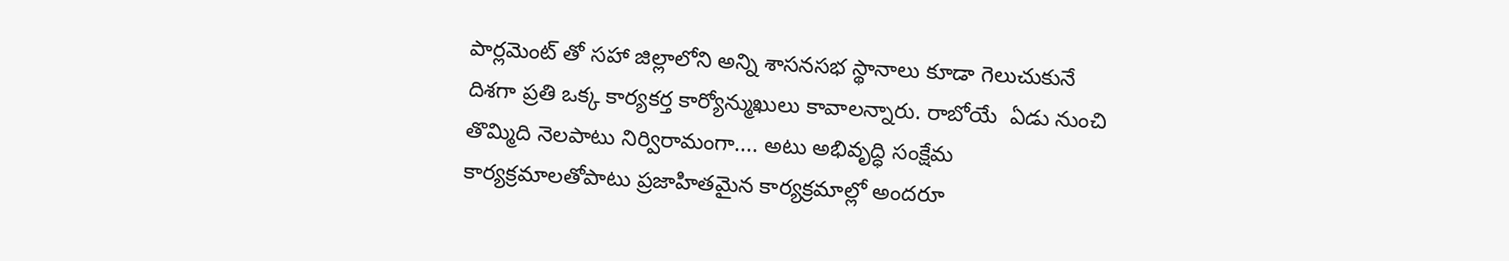పార్లమెంట్ తో సహా జిల్లాలోని అన్ని శాసనసభ స్థానాలు కూడా గెలుచుకునే దిశగా ప్రతి ఒక్క కార్యకర్త కార్యోన్ముఖులు కావాలన్నారు. రాబోయే  ఏడు నుంచి తొమ్మిది నెలపాటు నిర్విరామంగా.... అటు అభివృద్ధి సంక్షేమ కార్యక్రమాలతోపాటు ప్రజాహితమైన కార్యక్రమాల్లో అందరూ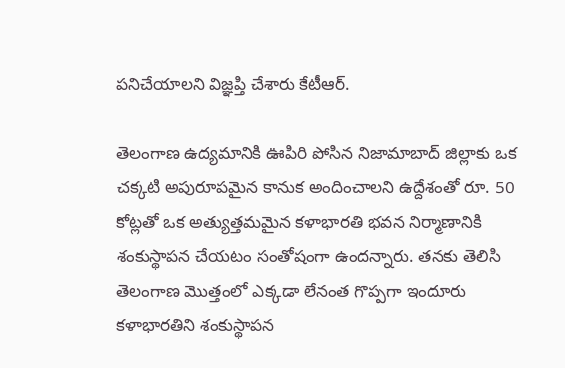పనిచేయాలని విజ్ఞప్తి చేశారు కేటీఆర్.

తెలంగాణ ఉద్యమానికి ఊపిరి పోసిన నిజామాబాద్ జిల్లాకు ఒక చక్కటి అపురూపమైన కానుక అందించాలని ఉద్దేశంతో రూ. 50 కోట్లతో ఒక అత్యుత్తమమైన కళాభారతి భవన నిర్మాణానికి శంకుస్థాపన చేయటం సంతోషంగా ఉందన్నారు. తనకు తెలిసి తెలంగాణ మొత్తంలో ఎక్కడా లేనంత గొప్పగా ఇందూరు కళాభారతిని శంకుస్థాపన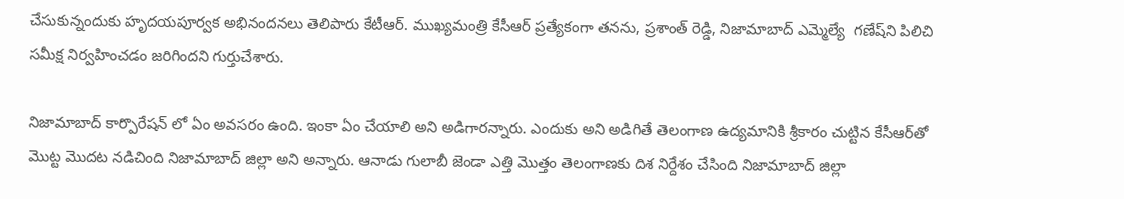చేసుకున్నందుకు హృదయపూర్వక అభినందనలు తెలిపారు కేటీఆర్. ముఖ్యమంత్రి కేసీఆర్ ప్రత్యేకంగా తనను, ప్రశాంత్ రెడ్డి, నిజామాబాద్ ఎమ్మెల్యే  గణేష్‌ని పిలిచి సమీక్ష నిర్వహించడం జరిగిందని గుర్తుచేశారు.

నిజామాబాద్ కార్పొరేషన్ లో ఏం అవసరం ఉంది. ఇంకా ఏం చేయాలి అని అడిగారన్నారు. ఎందుకు అని అడిగితే తెలంగాణ ఉద్యమానికి శ్రీకారం చుట్టిన కేసీఆర్‌తో మొట్ట మొదట నడిచింది నిజామాబాద్ జిల్లా అని అన్నారు. ఆనాడు గులాబీ జెండా ఎత్తి మొత్తం తెలంగాణకు దిశ నిర్దేశం చేసింది నిజామాబాద్ జిల్లా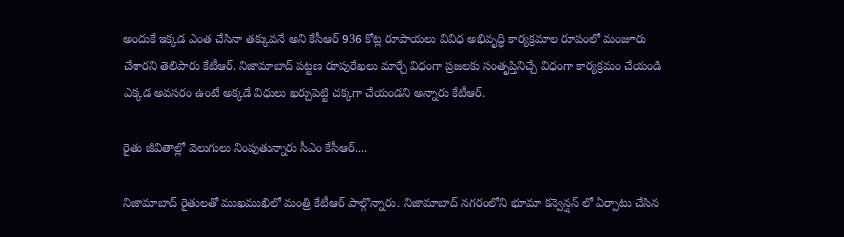అందుకే ఇక్కడ ఎంత చేసినా తక్కువనే అని కేసీఆర్ 936 కోట్ల రూపాయలు వివిధ అభివృద్ధి కార్యక్రమాల రూపంలో మంజూరు చేశారని తెలిపారు కేటీఆర్. నిజామాబాద్ పట్టణ రూపురేఖలు మార్చే విధంగా ప్రజలకు సంతృప్తినిచ్చే విధంగా కార్యక్రమం చేయండి ఎక్కడ అవసరం ఉంటే అక్కడే విధులు ఖర్చుపెట్టి చక్కగా చేయండని అన్నారు కేటీఆర్.

రైతు జీవితాల్లో వెలుగులు నింపుతున్నారు సీఎం కేసీఆర్....

నిజామాబాద్ రైతులతో ముఖముఖిలో మంత్రి కేటీఆర్ పాల్గొన్నారు. నిజామాబాద్ నగరంలోని భూమా కన్వెన్షన్ లో ఏర్పాటు చేసిన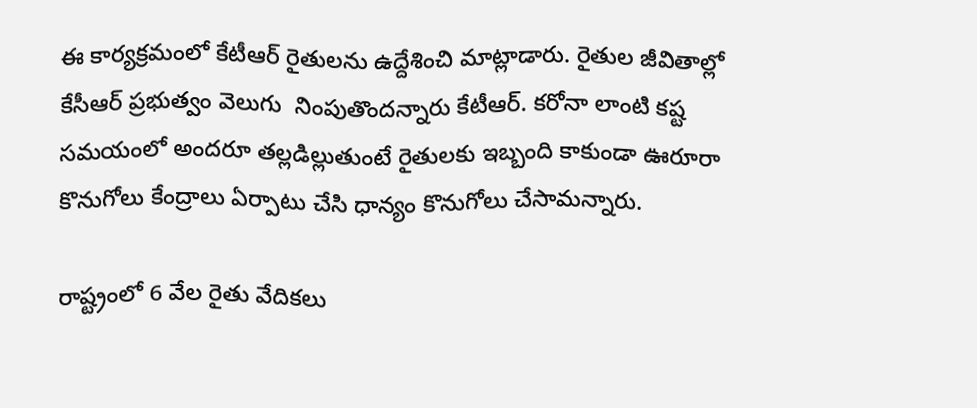ఈ కార్యక్రమంలో కేటీఆర్ రైతులను ఉద్దేశించి మాట్లాడారు. రైతుల జీవితాల్లో కేసీఆర్ ప్రభుత్వం వెలుగు  నింపుతొందన్నారు కేటీఆర్. కరోనా లాంటి కష్ట సమయంలో అందరూ తల్లడిల్లుతుంటే రైతులకు ఇబ్బంది కాకుండా ఊరూరా కొనుగోలు కేంద్రాలు ఏర్పాటు చేసి ధాన్యం కొనుగోలు చేసామన్నారు.

రాష్ట్రంలో 6 వేల రైతు వేదికలు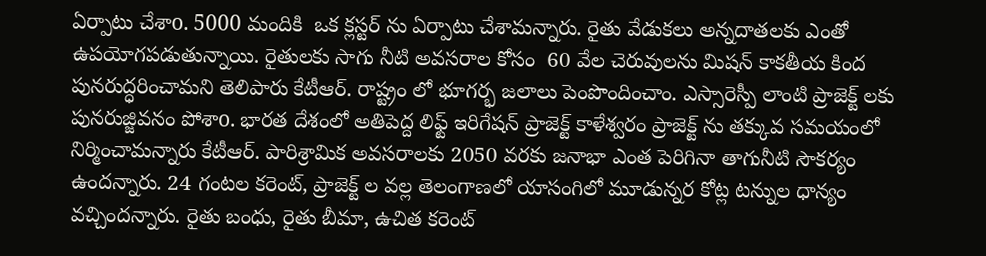ఏర్పాటు చేశాo. 5000 మందికి  ఒక క్లస్టర్ ను ఏర్పాటు చేశామన్నారు. రైతు వేడుకలు అన్నదాతలకు ఎంతో ఉపయోగపడుతున్నాయి. రైతులకు సాగు నీటి అవసరాల కోసం  60 వేల చెరువులను మిషన్ కాకతీయ కింద పునరుద్ధరించామని తెలిపారు కేటీఆర్. రాష్ట్రం లో భూగర్భ జలాలు పెంపొందించాం. ఎస్సారెస్పీ లాంటి ప్రాజెక్ట్ లకు పునరుజ్జివనం పోశాo. భారత దేశంలో అతిపెద్ద లిఫ్ట్ ఇరిగేషన్ ప్రాజెక్ట్ కాళేశ్వరం ప్రాజెక్ట్ ను తక్కువ సమయంలో నిర్మించామన్నారు కేటీఆర్. పారిశ్రామిక అవసరాలకు 2050 వరకు జనాభా ఎంత పెరిగినా తాగునీటి సౌకర్యం ఉందన్నారు. 24 గంటల కరెంట్, ప్రాజెక్ట్ ల వల్ల తెలంగాణలో యాసంగిలో మూడున్నర కోట్ల టన్నుల ధాన్యం వచ్చిందన్నారు. రైతు బంధు, రైతు బీమా, ఉచిత కరెంట్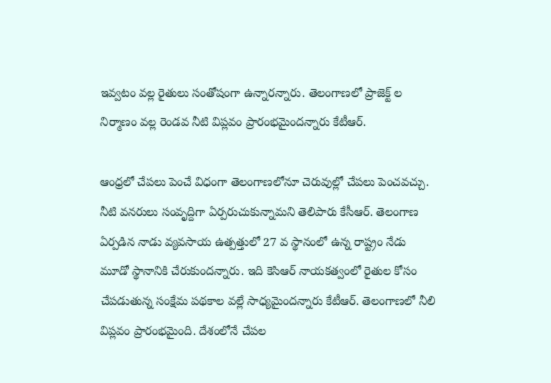ఇవ్వటం వల్ల రైతులు సంతోషంగా ఉన్నారన్నారు. తెలంగాణలో ప్రాజెక్ట్ ల నిర్మాణం వల్ల రెండవ నీటి విప్లవం ప్రారంభమైందన్నారు కేటీఆర్.

ఆంధ్రలో చేపలు పెంచే విధంగా తెలంగాణలోనూ చెరువుల్లో చేపలు పెంచవచ్చు. నీటి వనరులు సంవృద్దిగా ఏర్పరుచుకున్నామని తెలిపారు కేసీఆర్. తెలంగాణ ఏర్పడిన నాడు వ్యవసాయ ఉత్పత్తులో 27 వ స్థానంలో ఉన్న రాష్ట్రం నేడు మూడో స్థానానికి చేరుకుందన్నారు. ఇది కెసిఆర్ నాయకత్వంలో రైతుల కోసం చేపడుతున్న సంక్షేమ పథకాల వల్లే సాధ్యమైందన్నారు కేటీఆర్. తెలంగాణలో నీలి విప్లవం ప్రారంభమైంది. దేశంలోనే చేపల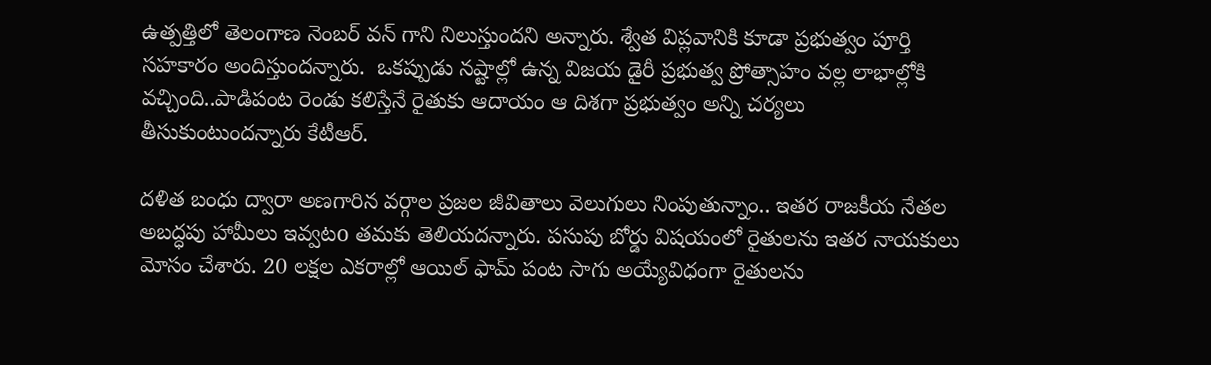ఉత్పత్తిలో తెలంగాణ నెంబర్ వన్ గాని నిలుస్తుందని అన్నారు. శ్వేత విప్లవానికి కూడా ప్రభుత్వం పూర్తి సహకారం అందిస్తుందన్నారు.  ఒకప్పుడు నష్టాల్లో ఉన్న విజయ డైరీ ప్రభుత్వ ప్రోత్సాహం వల్ల లాభాల్లోకి వచ్చింది..పాడిపంట రెండు కలిస్తేనే రైతుకు ఆదాయం ఆ దిశగా ప్రభుత్వం అన్ని చర్యలు తీసుకుంటుందన్నారు కేటీఆర్.

దళిత బంధు ద్వారా అణగారిన వర్గాల ప్రజల జీవితాలు వెలుగులు నింపుతున్నాం.. ఇతర రాజకీయ నేతల అబద్ధపు హామీలు ఇవ్వటo తమకు తెలియదన్నారు. పసుపు బోర్డు విషయంలో రైతులను ఇతర నాయకులు మోసం చేశారు. 20 లక్షల ఎకరాల్లో ఆయిల్ ఫామ్ పంట సాగు అయ్యేవిధంగా రైతులను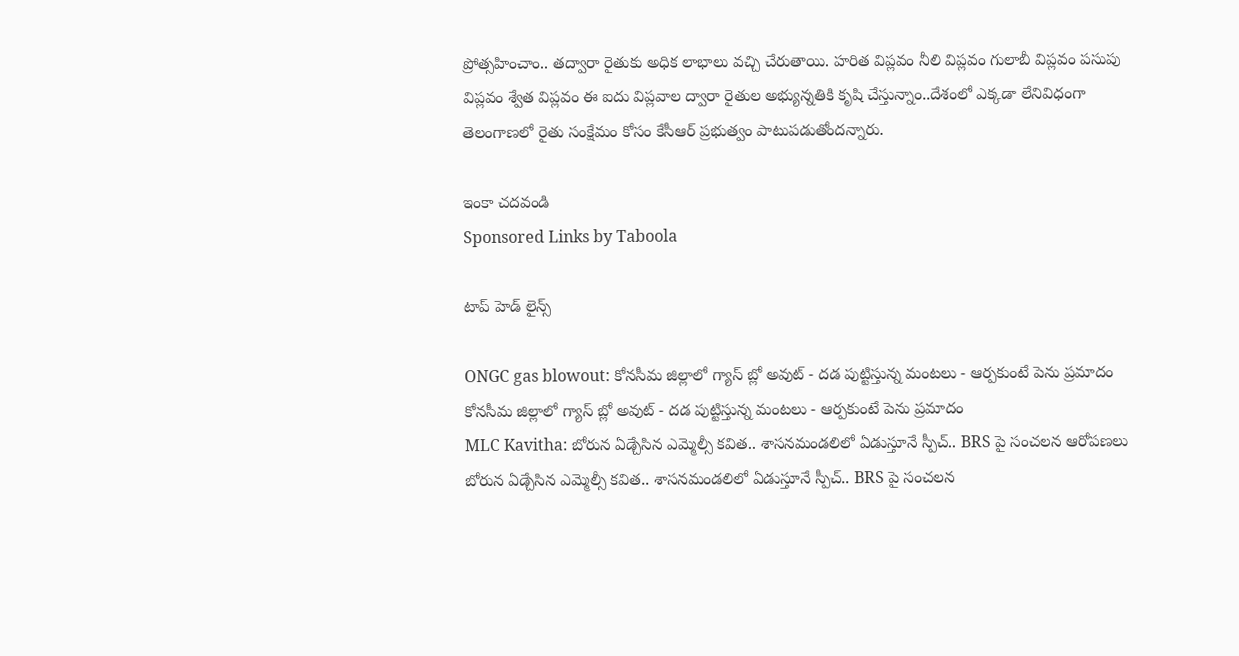ప్రోత్సహించాం.. తద్వారా రైతుకు అధిక లాభాలు వచ్చి చేరుతాయి. హరిత విప్లవం నీలి విప్లవం గులాబీ విప్లవం పసుపు విప్లవం శ్వేత విప్లవం ఈ ఐదు విప్లవాల ద్వారా రైతుల అభ్యున్నతికి కృషి చేస్తున్నాం..దేశంలో ఎక్కడా లేనివిధంగా తెలంగాణలో రైతు సంక్షేమం కోసం కేసీఆర్ ప్రభుత్వం పాటుపడుతోందన్నారు.

ఇంకా చదవండి
Sponsored Links by Taboola

టాప్ హెడ్ లైన్స్

ONGC gas blowout: కోనసీమ జిల్లాలో గ్యాస్ బ్లో అవుట్ - దడ పుట్టిస్తున్న మంటలు - ఆర్పకుంటే పెను ప్రమాదం
కోనసీమ జిల్లాలో గ్యాస్ బ్లో అవుట్ - దడ పుట్టిస్తున్న మంటలు - ఆర్పకుంటే పెను ప్రమాదం
MLC Kavitha: బోరున ఏడ్చేసిన ఎమ్మెల్సీ కవిత.. శాసనమండలిలో ఏడుస్తూనే స్పీచ్.. BRS పై సంచలన ఆరోపణలు
బోరున ఏడ్చేసిన ఎమ్మెల్సీ కవిత.. శాసనమండలిలో ఏడుస్తూనే స్పీచ్.. BRS పై సంచలన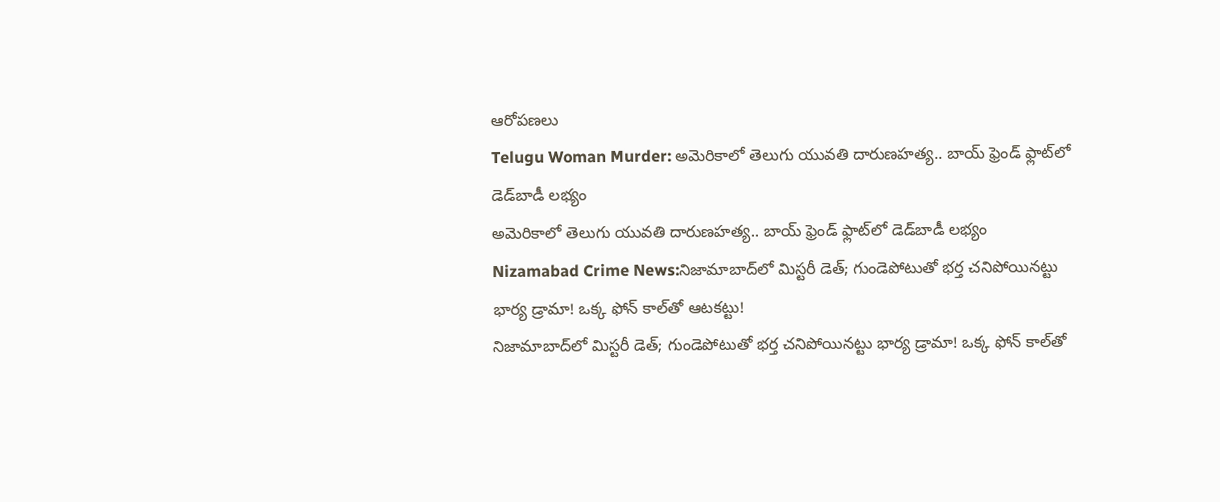ఆరోపణలు
Telugu Woman Murder: అమెరికాలో తెలుగు యువతి దారుణహత్య.. బాయ్ ఫ్రెండ్ ఫ్లాట్‌లో డెడ్‌బాడీ లభ్యం
అమెరికాలో తెలుగు యువతి దారుణహత్య.. బాయ్ ఫ్రెండ్ ఫ్లాట్‌లో డెడ్‌బాడీ లభ్యం
Nizamabad Crime News:నిజామాబాద్‌లో మిస్టరీ డెత్‌; గుండెపోటుతో భర్త చనిపోయినట్టు భార్య డ్రామా! ఒక్క ఫోన్ కాల్‌తో ఆటకట్టు!
నిజామాబాద్‌లో మిస్టరీ డెత్‌; గుండెపోటుతో భర్త చనిపోయినట్టు భార్య డ్రామా! ఒక్క ఫోన్ కాల్‌తో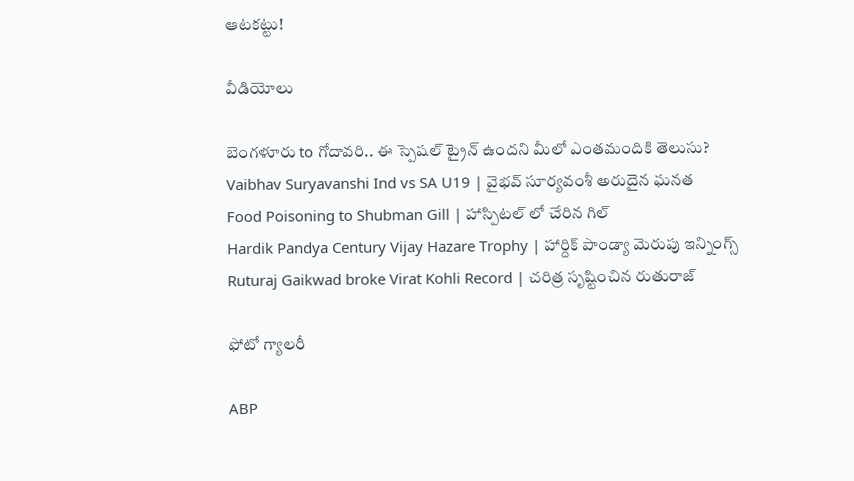ఆటకట్టు!

వీడియోలు

బెంగళూరు to గోదావరి.. ఈ స్పెషల్ ట్రైన్ ఉందని మీలో ఎంతమందికి తెలుసు?
Vaibhav Suryavanshi Ind vs SA U19 | వైభవ్ సూర్యవంశీ అరుదైన ఘనత
Food Poisoning to Shubman Gill | హాస్పిటల్ లో చేరిన గిల్
Hardik Pandya Century Vijay Hazare Trophy | హార్దిక్ పాండ్యా మెరుపు ఇన్నింగ్స్
Ruturaj Gaikwad broke Virat Kohli Record | చరిత్ర సృష్టించిన రుతురాజ్

ఫోటో గ్యాలరీ

ABP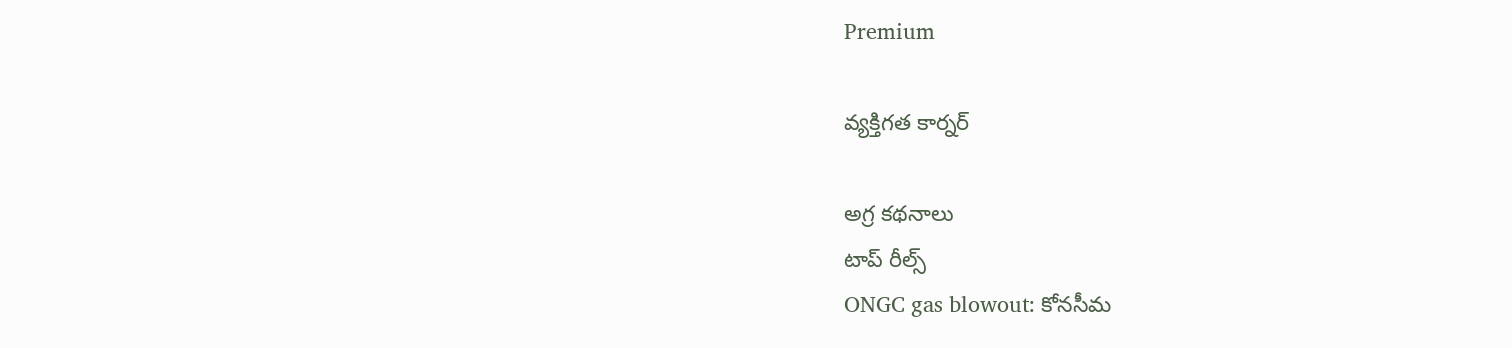Premium

వ్యక్తిగత కార్నర్

అగ్ర కథనాలు
టాప్ రీల్స్
ONGC gas blowout: కోనసీమ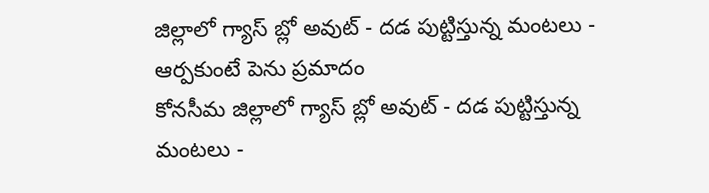జిల్లాలో గ్యాస్ బ్లో అవుట్ - దడ పుట్టిస్తున్న మంటలు - ఆర్పకుంటే పెను ప్రమాదం
కోనసీమ జిల్లాలో గ్యాస్ బ్లో అవుట్ - దడ పుట్టిస్తున్న మంటలు -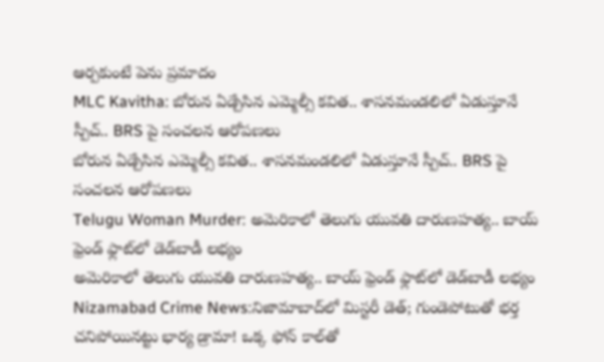ఆర్పకుంటే పెను ప్రమాదం
MLC Kavitha: బోరున ఏడ్చేసిన ఎమ్మెల్సీ కవిత.. శాసనమండలిలో ఏడుస్తూనే స్పీచ్.. BRS పై సంచలన ఆరోపణలు
బోరున ఏడ్చేసిన ఎమ్మెల్సీ కవిత.. శాసనమండలిలో ఏడుస్తూనే స్పీచ్.. BRS పై సంచలన ఆరోపణలు
Telugu Woman Murder: అమెరికాలో తెలుగు యువతి దారుణహత్య.. బాయ్ ఫ్రెండ్ ఫ్లాట్‌లో డెడ్‌బాడీ లభ్యం
అమెరికాలో తెలుగు యువతి దారుణహత్య.. బాయ్ ఫ్రెండ్ ఫ్లాట్‌లో డెడ్‌బాడీ లభ్యం
Nizamabad Crime News:నిజామాబాద్‌లో మిస్టరీ డెత్‌; గుండెపోటుతో భర్త చనిపోయినట్టు భార్య డ్రామా! ఒక్క ఫోన్ కాల్‌తో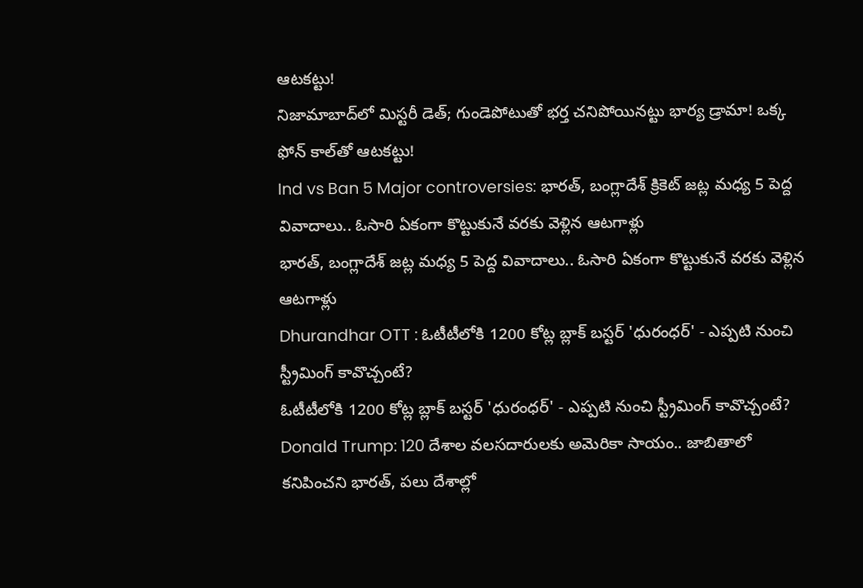ఆటకట్టు!
నిజామాబాద్‌లో మిస్టరీ డెత్‌; గుండెపోటుతో భర్త చనిపోయినట్టు భార్య డ్రామా! ఒక్క ఫోన్ కాల్‌తో ఆటకట్టు!
Ind vs Ban 5 Major controversies: భారత్, బంగ్లాదేశ్ క్రికెట్ జట్ల మధ్య 5 పెద్ద వివాదాలు.. ఓసారి ఏకంగా కొట్టుకునే వరకు వెళ్లిన ఆటగాళ్లు
భారత్, బంగ్లాదేశ్ జట్ల మధ్య 5 పెద్ద వివాదాలు.. ఓసారి ఏకంగా కొట్టుకునే వరకు వెళ్లిన ఆటగాళ్లు
Dhurandhar OTT : ఓటీటీలోకి 1200 కోట్ల బ్లాక్ బస్టర్ 'ధురంధర్' - ఎప్పటి నుంచి స్ట్రీమింగ్ కావొచ్చంటే?
ఓటీటీలోకి 1200 కోట్ల బ్లాక్ బస్టర్ 'ధురంధర్' - ఎప్పటి నుంచి స్ట్రీమింగ్ కావొచ్చంటే?
Donald Trump: 120 దేశాల వలసదారులకు అమెరికా సాయం.. జాబితాలో కనిపించని భారత్, పలు దేశాల్లో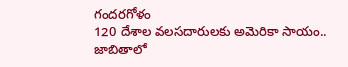గందరగోళం
120 దేశాల వలసదారులకు అమెరికా సాయం.. జాబితాలో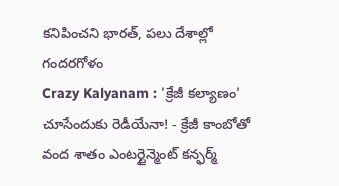కనిపించని భారత్, పలు దేశాల్లో గందరగోళం
Crazy Kalyanam : 'క్రేజీ కల్యాణం' చూసేందుకు రెడీయేనా! - క్రేజీ కాంబోతో వంద శాతం ఎంటర్టైన్మెంట్ కన్ఫర్మ్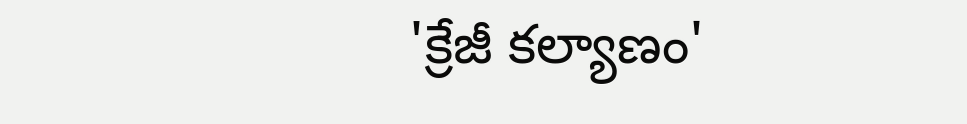'క్రేజీ కల్యాణం'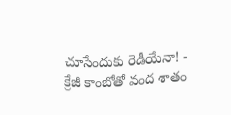చూసేందుకు రెడీయేనా! - క్రేజీ కాంబోతో వంద శాతం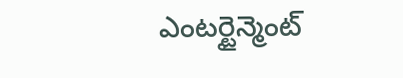ఎంటర్టైన్మెంట్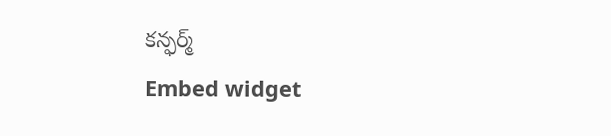కన్ఫర్మ్
Embed widget